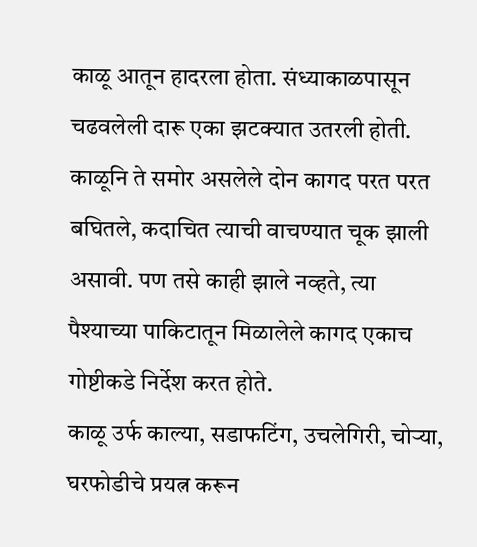काळू आतून हादरला होता. संध्याकाळपासून चढवलेली दारू एका झटक्यात उतरली होती. काळूनि ते समोर असलेले दोन कागद परत परत बघितले, कदाचित त्याची वाचण्यात चूक झाली असावी. पण तसे काही झाले नव्हते, त्या पैश्याच्या पाकिटातून मिळालेले कागद एकाच गोष्टीकडे निर्देश करत होते.
काळू उर्फ काल्या, सडाफटिंग, उचलेगिरी, चोऱ्या, घरफोडीचे प्रयत्न करून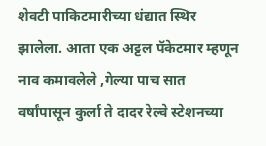शेवटी पाकिटमारीच्या धंद्यात स्थिर झालेला. आता एक अट्टल पॅकेटमार म्हणून नाव कमावलेले ,गेल्या पाच सात वर्षांपासून कुर्ला ते दादर रेल्वे स्टेशनच्या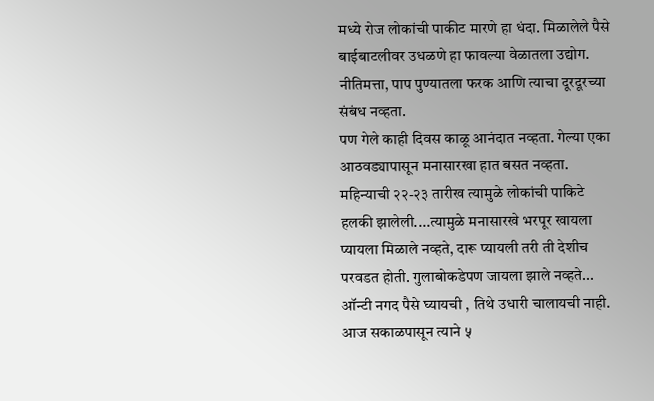मध्ये रोज लोकांची पाकीट मारणे हा धंदा. मिळालेले पैसे बाईबाटलीवर उधळणे हा फावल्या वेळातला उद्योग. नीतिमत्ता, पाप पुण्यातला फरक आणि त्याचा दूरदूरच्या संबंध नव्हता.
पण गेले काही दिवस काळू आनंदात नव्हता. गेल्या एका आठवड्यापासून मनासारखा हात बसत नव्हता. महिन्याची २२-२३ तारीख त्यामुळे लोकांची पाकिटे हलकी झालेली....त्यामुळे मनासारखे भरपूर खायला प्यायला मिळाले नव्हते, दारू प्यायली तरी ती देशीच परवडत होती. गुलाबोकडेपण जायला झाले नव्हते... ऑन्टी नगद पैसे घ्यायची , तिथे उधारी चालायची नाही. आज सकाळपासून त्याने ५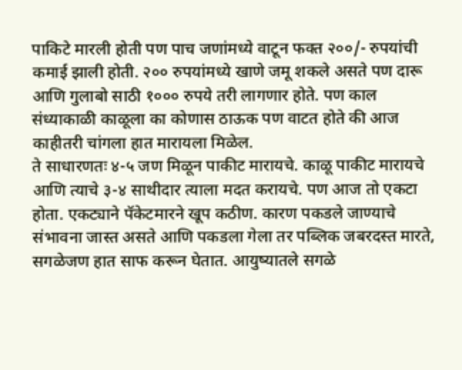पाकिटे मारली होती पण पाच जणांमध्ये वाटून फक्त २००/- रुपयांची कमाई झाली होती. २०० रुपयांमध्ये खाणे जमू शकले असते पण दारू आणि गुलाबो साठी १००० रुपये तरी लागणार होते. पण काल संध्याकाळी काळूला का कोणास ठाऊक पण वाटत होते की आज काहीतरी चांगला हात मारायला मिळेल.
ते साधारणतः ४-५ जण मिळून पाकीट मारायचे. काळू पाकीट मारायचे आणि त्याचे ३-४ साथीदार त्याला मदत करायचे. पण आज तो एकटा होता. एकट्याने पॅकेटमारने खूप कठीण. कारण पकडले जाण्याचे संभावना जास्त असते आणि पकडला गेला तर पब्लिक जबरदस्त मारते, सगळेजण हात साफ करून घेतात. आयुष्यातले सगळे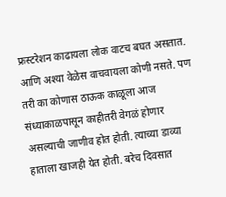फ्रस्टरेशन काढायला लोक वाटच बघत असतात. आणि अश्या वेळेस वाचवायला कोणी नसते. पण तरी का कोणास ठाऊक काळूला आज संध्याकाळपासून काहीतरी वेगळं होणार असल्याची जाणीव होत होती. त्याच्या डाव्या हाताला खाजही येत होती. बरेच दिवसात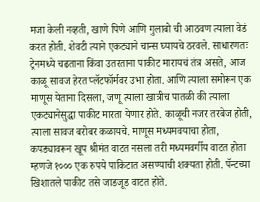मजा केली नव्हती, खाणे पिणे आणि गुलाबो ची आठवण त्याला वेडं करत होती. शेवटी त्याने एकट्याने चान्स घ्यायचे ठरवले. साधारणतः ट्रेनमध्ये चढताना किंवा उतरताना पाकीट मारायचं तंत्र असते, आज काळू सावज हेरत प्लॅटफॉर्मवर उभा होता. आणि त्याला समोरून एक माणूस येताना दिसला, जणू त्याला खात्रीच पातळी की त्याला एकट्यानेसुद्धा पाकीट मारता येणार होते. काळूची नजर तरबेज होती, त्याला सावज बरोबर कळायचे. माणूस मध्यमवयाचा होता, कपड्यावरून खूप श्रीमंत वाटत नसला तरी मध्यमवर्गीय वाटत होता म्हणजे १००० एक रुपये पाकिटात असण्याची शक्यता होती. पॅन्टच्या खिशातले पाकीट तसे जाडजूड वाटत होते.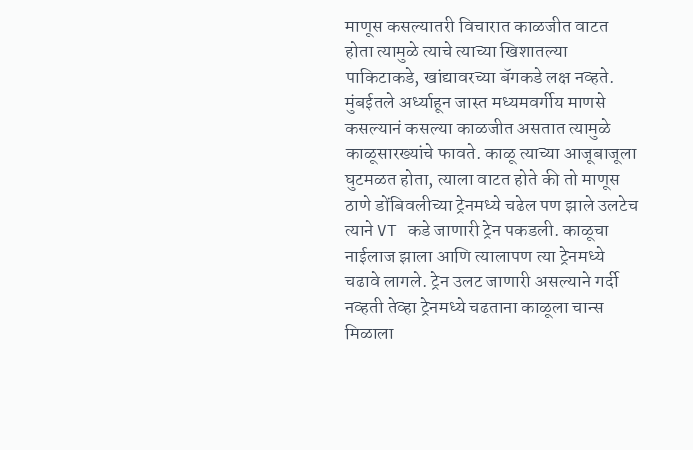माणूस कसल्यातरी विचारात काळजीत वाटत होता त्यामुळे त्याचे त्याच्या खिशातल्या पाकिटाकडे, खांद्यावरच्या बॅगकडे लक्ष नव्हते. मुंबईतले अर्ध्याहून जास्त मध्यमवर्गीय माणसे कसल्यानं कसल्या काळजीत असतात त्यामुळे काळूसारख्यांचे फावते. काळू त्याच्या आजूबाजूला घुटमळत होता, त्याला वाटत होते की तो माणूस ठाणे डोंबिवलीच्या ट्रेनमध्ये चढेल पण झाले उलटेच त्याने VT कडे जाणारी ट्रेन पकडली. काळूचा नाईलाज झाला आणि त्यालापण त्या ट्रेनमध्ये चढावे लागले. ट्रेन उलट जाणारी असल्याने गर्दी नव्हती तेव्हा ट्रेनमध्ये चढताना काळूला चान्स मिळाला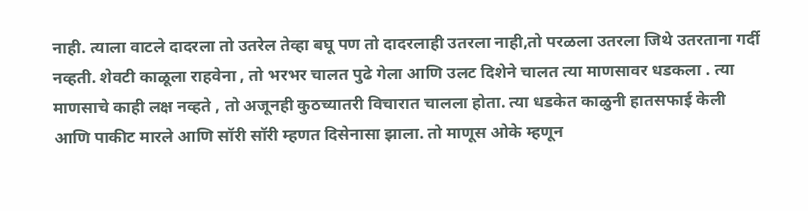नाही. त्याला वाटले दादरला तो उतरेल तेव्हा बघू पण तो दादरलाही उतरला नाही,तो परळला उतरला जिथे उतरताना गर्दी नव्हती. शेवटी काळूला राहवेना , तो भरभर चालत पुढे गेला आणि उलट दिशेने चालत त्या माणसावर धडकला . त्या माणसाचे काही लक्ष नव्हते , तो अजूनही कुठच्यातरी विचारात चालला होता. त्या धडकेत काळुनी हातसफाई केली आणि पाकीट मारले आणि सॉरी सॉरी म्हणत दिसेनासा झाला. तो माणूस ओके म्हणून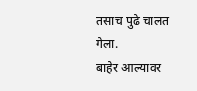तसाच पुढे चालत गेला.
बाहेर आल्यावर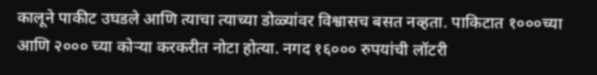कालूने पाकीट उघडले आणि त्याचा त्याच्या डोळ्यांवर विश्वासच बसत नव्हता. पाकिटात १०००च्या आणि २००० च्या कोऱ्या करकरीत नोटा होत्या. नगद १६००० रुपयांची लॉटरी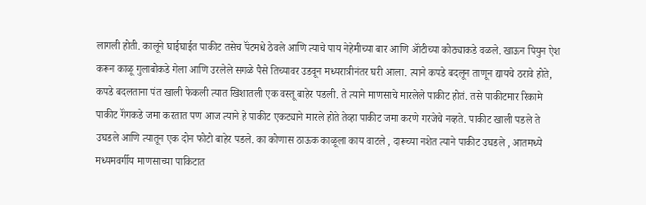लागली होती. कालूने घाईघाईत पाकीट तसेच पॅंटमधे ठेवले आणि त्याचे पाय नेहेमीच्या बार आणि ऑंटीच्या कोठ्याकडे वळले. खाऊन पियुन ऐश करून काळू गुलाबोकडे गेला आणि उरलेले सगळे पैसे तिच्यावर उडवून मध्यरात्रीनंतर घरी आला. त्याने कपडे बदलून ताणून द्यायचे ठरावे होते, कपडे बदलताना पंत खाली फेकली त्यात खिशातली एक वस्तू बाहेर पडली. ते त्याने माणसाचे मारलेले पाकीट होतं. तसे पाकीटमार रिकामे पाकीट गॅंगकडे जमा करतात पण आज त्याने हे पाकीट एकट्याने मारले होते तेव्हा पाकीट जमा करणे गरजेचे नव्हते. पाकीट खाली पडले ते उघडले आणि त्यातून एक दोन फोटो बाहेर पडले. का कोणास ठाऊक काळूला काय वाटले , दारूच्या नशेत त्याने पाकीट उघडले , आतमध्ये मध्यमवर्गीय माणसाच्या पाकिटात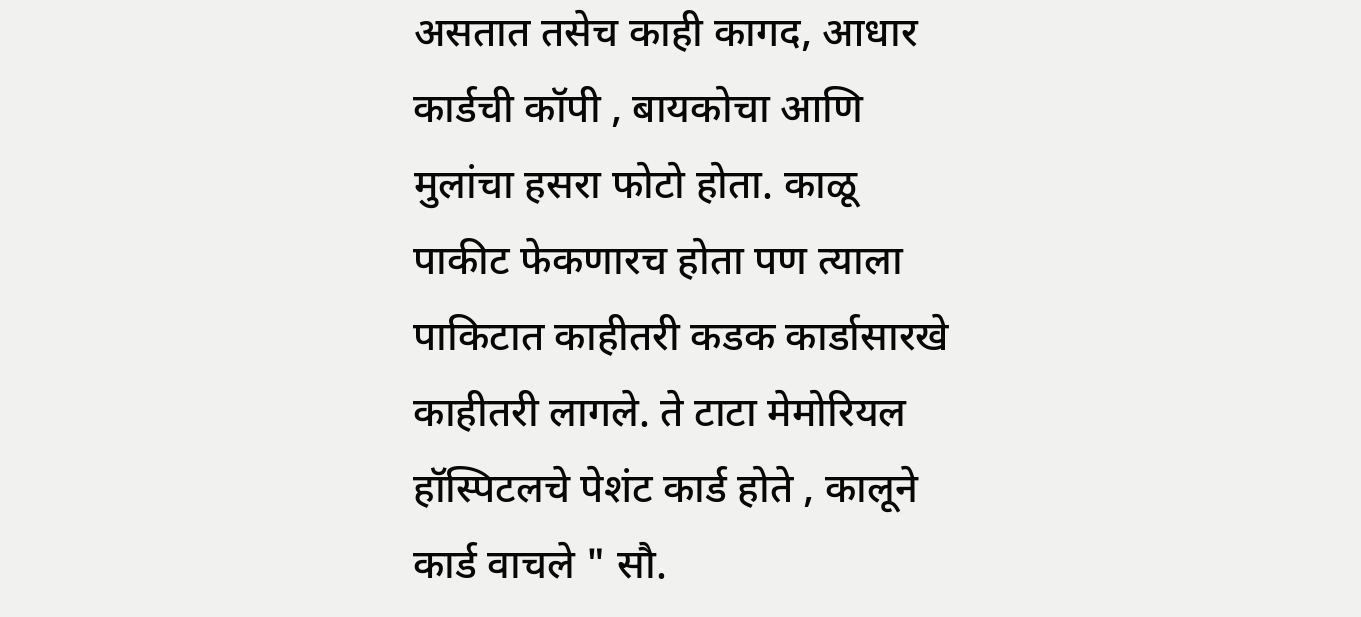असतात तसेच काही कागद, आधार कार्डची कॉपी , बायकोचा आणि मुलांचा हसरा फोटो होता. काळू पाकीट फेकणारच होता पण त्याला पाकिटात काहीतरी कडक कार्डासारखे काहीतरी लागले. ते टाटा मेमोरियल हॉस्पिटलचे पेशंट कार्ड होते , कालूने कार्ड वाचले " सौ.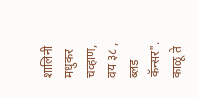शालिनी मधुकर चव्हाण, वय ३८ , ब्लड कॅन्सर".
काळू ते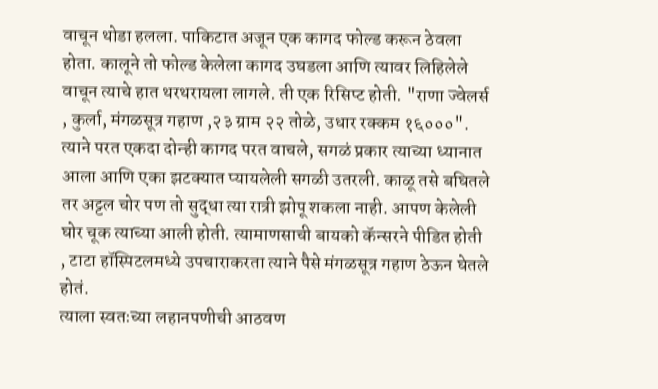वाचून थोडा हलला. पाकिटात अजून एक कागद फोल्ड करून ठेवला होता. कालूने तो फोल्ड केलेला कागद उघडला आणि त्यावर लिहिलेले वाचून त्याचे हात थरथरायला लागले. ती एक रिसिप्ट होती. "राणा ज्वेलर्स , कुर्ला, मंगळसूत्र गहाण ,२३ ग्राम २२ तोळे, उधार रक्कम १६०००". त्याने परत एकदा दोन्ही कागद परत वाचले, सगळं प्रकार त्याच्या ध्यानात आला आणि एका झटक्यात प्यायलेली सगळी उतरली. काळू तसे बघितले तर अट्टल चोर पण तो सुद्धा त्या रात्री झोपू शकला नाही. आपण केलेली घोर चूक त्याच्या आली होती. त्यामाणसाची बायको कॅन्सरने पीडित होती , टाटा हॉस्पिटलमध्ये उपचाराकरता त्याने पैसे मंगळसूत्र गहाण ठेऊन घेतले होतं.
त्याला स्वतःच्या लहानपणीची आठवण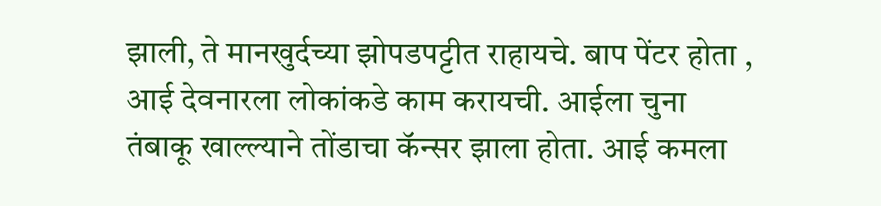झाली, ते मानखुर्दच्या झोपडपट्टीत राहायचे. बाप पेंटर होता , आई देवनारला लोकांकडे काम करायची. आईला चुना तंबाकू खाल्ल्याने तोंडाचा कॅन्सर झाला होता. आई कमला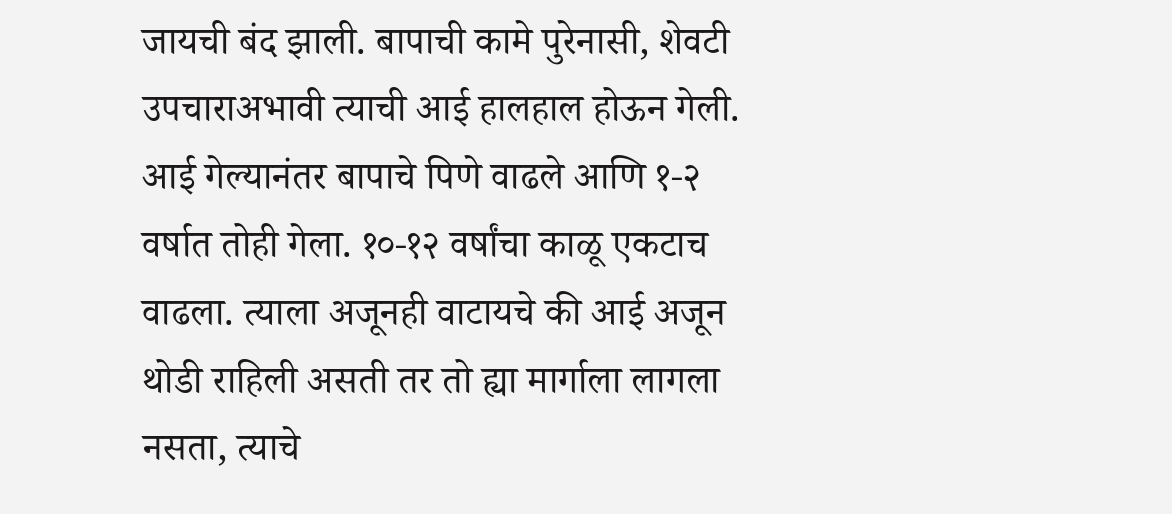जायची बंद झाली. बापाची कामे पुरेनासी, शेवटी उपचाराअभावी त्याची आई हालहाल होऊन गेली. आई गेल्यानंतर बापाचे पिणे वाढले आणि १-२ वर्षात तोही गेला. १०-१२ वर्षांचा काळू एकटाच वाढला. त्याला अजूनही वाटायचे की आई अजून थोडी राहिली असती तर तो ह्या मार्गाला लागला नसता, त्याचे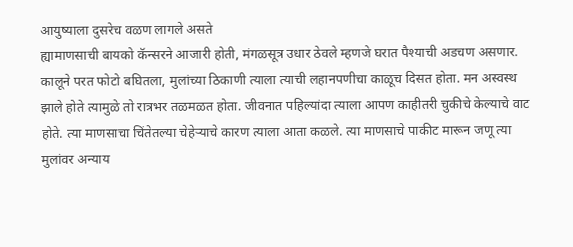आयुष्याला दुसरेच वळण लागले असते
ह्यामाणसाची बायको कॅन्सरने आजारी होती, मंगळसूत्र उधार ठेवले म्हणजे घरात पैश्याची अडचण असणार. कालूने परत फोटो बघितला, मुलांच्या ठिकाणी त्याला त्याची लहानपणीचा काळूच दिसत होता. मन अस्वस्थ झाले होते त्यामुळे तो रात्रभर तळमळत होता. जीवनात पहिल्यांदा त्याला आपण काहीतरी चुकीचे केल्याचे वाट होते. त्या माणसाचा चिंतेतल्या चेहेऱ्याचे कारण त्याला आता कळले. त्या माणसाचे पाकीट मारून जणू त्या मुलांवर अन्याय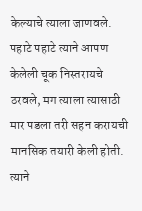केल्याचे त्याला जाणवले. पहाटे पहाटे त्याने आपण केलेली चूक निस्तरायचे ठरवले, मग त्याला त्यासाठी मार पडला तरी सहन करायची मानसिक तयारी केली होती. त्याने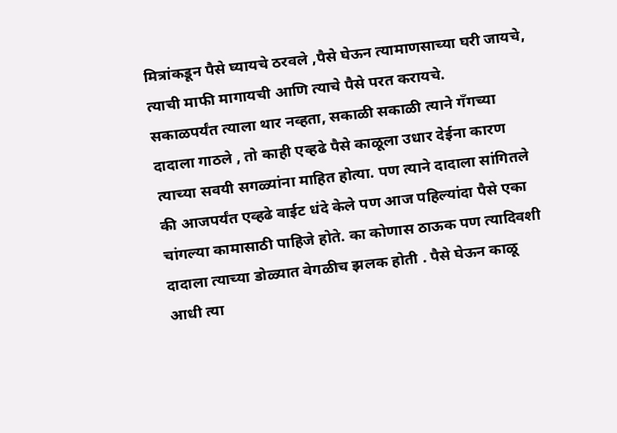मित्रांकडून पैसे घ्यायचे ठरवले ,पैसे घेऊन त्यामाणसाच्या घरी जायचे, त्याची माफी मागायची आणि त्याचे पैसे परत करायचे.
सकाळपर्यंत त्याला थार नव्हता, सकाळी सकाळी त्याने गँगच्या दादाला गाठले , तो काही एव्हढे पैसे काळूला उधार देईना कारण त्याच्या सवयी सगळ्यांना माहित होत्या. पण त्याने दादाला सांगितले की आजपर्यंत एव्हढे वाईट धंदे केले पण आज पहिल्यांदा पैसे एका चांगल्या कामासाठी पाहिजे होते. का कोणास ठाऊक पण त्यादिवशी दादाला त्याच्या डोळ्यात वेगळीच झलक होती . पैसे घेऊन काळू आधी त्या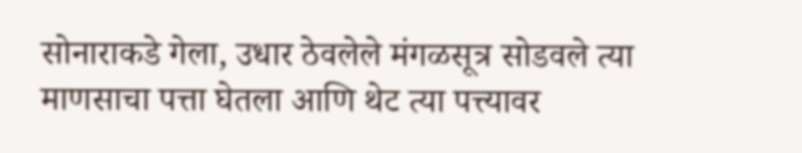सोनाराकडे गेला, उधार ठेवलेले मंगळसूत्र सोडवले त्या माणसाचा पत्ता घेतला आणि थेट त्या पत्त्यावर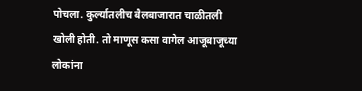पोचला. कुर्ल्यातलीच बैलबाजारात चाळीतली खोली होती. तो माणूस कसा वागेल आजूबाजूच्या लोकांना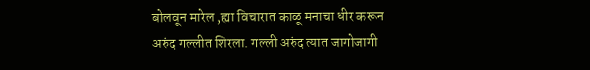बोलवून मारेल ,ह्या विचारात काळू मनाचा धीर करून अरुंद गल्लीत शिरला. गल्ली अरुंद त्यात जागोजागी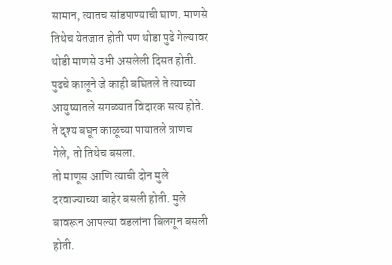सामान, त्यातच सांडपाण्याची घाण. माणसे तिथेच येतजात होती पण थोडा पुढे गेल्यावर थोडी माणसे उभी असलेली दिसत होती. पुढचे कालूने जे काही बघितले ते त्याच्या आयुष्यातले सगळ्यात विदारक सत्य होते. ते दृश्य बघून काळूच्या पायातले त्राणच गेले, तो तिथेच बसला.
तो माणूस आणि त्याची दोन मुले दरवाज्याच्या बाहेर बसली होती. मुले बावरून आपल्या वडलांना बिलगून बसली होती.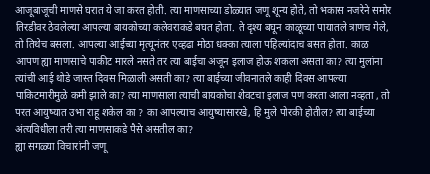आजूबाजूची माणसे घरात ये जा करत होती. त्या माणसाच्या डोळ्यात जणू शून्य होते, तो भकास नजरेने समोर तिरडीवर ठेवलेल्या आपल्या बायकोच्या कलेवराकडे बघत होता. ते दृश्य बघून काळूच्या पायातले त्राणच गेले, तो तिथेच बसला. आपल्या आईच्या मृत्यूनंतर एव्हढा मोठा धक्का त्याला पहिल्यांदाच बसत होता. काळ आपण ह्या माणसाचे पाकीट मारले नसते तर त्या बाईचा अजून इलाज होऊ शकला असता का? त्या मुलांना त्यांची आई थोडे जास्त दिवस मिळाली असती का? त्या बाईच्या जीवनातले काही दिवस आपल्या पाकिटमारीमुळे कमी झाले का? त्या माणसाला त्याची बायकोचा शेवटचा इलाज पण करता आला नव्हता , तो परत आयुष्यात उभा राहू शकेल का ? का आपल्याच आयुष्यासारखे, हि मुले पोरकी होतील? त्या बाईच्या अंत्यविधीला तरी त्या माणसाकडे पैसे असतील का?
ह्या सगळ्या विचारांनी जणू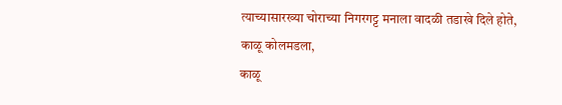त्याच्यासारख्या चोराच्या निगरगट्ट मनाला वादळी तडाखे दिले होते,
काळू कोलमडला,
काळू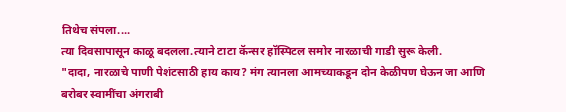तिथेच संपला....
त्या दिवसापासून काळू बदलला.त्याने टाटा कॅन्सर हॉस्पिटल समोर नारळाची गाडी सुरू केली.
"दादा, नारळाचे पाणी पेशंटसाठी हाय काय? मंग त्यानला आमच्याकडून दोन केळीपण घेऊन जा आणि बरोबर स्वामींचा अंगराबी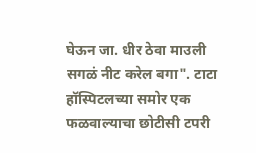घेऊन जा. धीर ठेवा माउली सगळं नीट करेल बगा". टाटा हॉस्पिटलच्या समोर एक फळवाल्याचा छोटीसी टपरी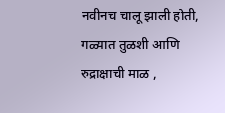नवीनच चालू झाली होती, गळ्यात तुळशी आणि रुद्राक्षाची माळ ,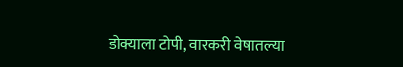डोक्याला टोपी, वारकरी वेषातल्या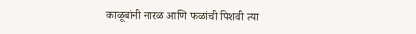काळूबांनी नारळ आणि फळांची पिशवी त्या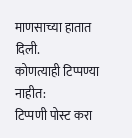माणसाच्या हातात दिली.
कोणत्याही टिप्पण्या नाहीत:
टिप्पणी पोस्ट करा